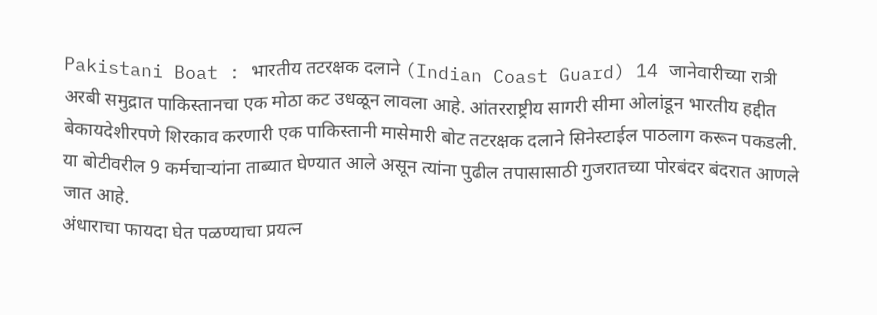Pakistani Boat : भारतीय तटरक्षक दलाने (Indian Coast Guard) 14 जानेवारीच्या रात्री अरबी समुद्रात पाकिस्तानचा एक मोठा कट उधळून लावला आहे. आंतरराष्ट्रीय सागरी सीमा ओलांडून भारतीय हद्दीत बेकायदेशीरपणे शिरकाव करणारी एक पाकिस्तानी मासेमारी बोट तटरक्षक दलाने सिनेस्टाईल पाठलाग करून पकडली. या बोटीवरील 9 कर्मचाऱ्यांना ताब्यात घेण्यात आले असून त्यांना पुढील तपासासाठी गुजरातच्या पोरबंदर बंदरात आणले जात आहे.
अंधाराचा फायदा घेत पळण्याचा प्रयत्न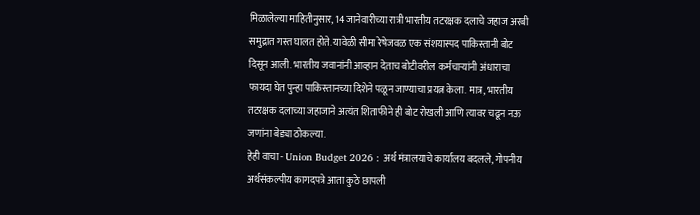मिळालेल्या माहितीनुसार, 14 जानेवारीच्या रात्री भारतीय तटरक्षक दलाचे जहाज अरबी समुद्रात गस्त घालत होते. यावेळी सीमा रेषेजवळ एक संशयास्पद पाकिस्तानी बोट दिसून आली. भारतीय जवानांनी आव्हान देताच बोटीवरील कर्मचाऱ्यांनी अंधाराचा फायदा घेत पुन्हा पाकिस्तानच्या दिशेने पळून जाण्याचा प्रयत्न केला. मात्र, भारतीय तटरक्षक दलाच्या जहाजाने अत्यंत शिताफीने ही बोट रोखली आणि त्यावर चढून नऊ जणांना बेड्या ठोकल्या.
हेही वाचा - Union Budget 2026 : अर्थ मंत्रालयाचे कार्यालय बदलले, गोपनीय अर्थसंकल्पीय कागदपत्रे आता कुठे छापली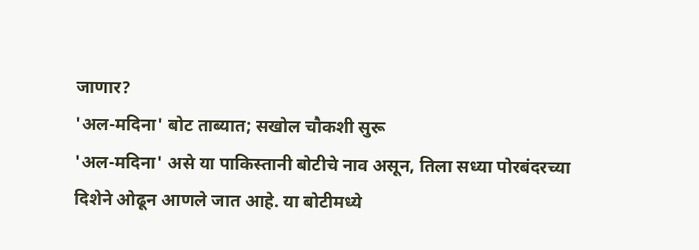जाणार?
'अल-मदिना' बोट ताब्यात; सखोल चौकशी सुरू
'अल-मदिना' असे या पाकिस्तानी बोटीचे नाव असून, तिला सध्या पोरबंदरच्या दिशेने ओढून आणले जात आहे. या बोटीमध्ये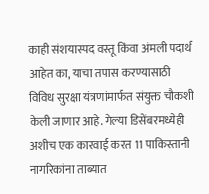काही संशयास्पद वस्तू किंवा अंमली पदार्थ आहेत का, याचा तपास करण्यासाठी विविध सुरक्षा यंत्रणांमार्फत संयुक्त चौकशी केली जाणार आहे. गेल्या डिसेंबरमध्येही अशीच एक कारवाई करत 11 पाकिस्तानी नागरिकांना ताब्यात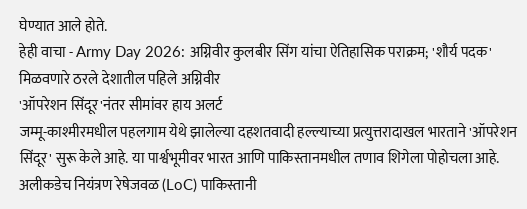घेण्यात आले होते.
हेही वाचा - Army Day 2026: अग्निवीर कुलबीर सिंग यांचा ऐतिहासिक पराक्रम; 'शौर्य पदक' मिळवणारे ठरले देशातील पहिले अग्निवीर
'ऑपरेशन सिंदूर'नंतर सीमांवर हाय अलर्ट
जम्मू-काश्मीरमधील पहलगाम येथे झालेल्या दहशतवादी हल्ल्याच्या प्रत्युत्तरादाखल भारताने 'ऑपरेशन सिंदूर' सुरू केले आहे. या पार्श्वभूमीवर भारत आणि पाकिस्तानमधील तणाव शिगेला पोहोचला आहे. अलीकडेच नियंत्रण रेषेजवळ (LoC) पाकिस्तानी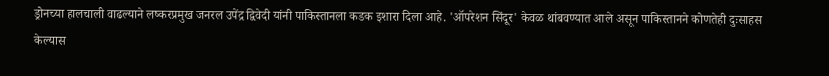ड्रोनच्या हालचाली वाढल्याने लष्करप्रमुख जनरल उपेंद्र द्विवेदी यांनी पाकिस्तानला कडक इशारा दिला आहे. 'ऑपरेशन सिंदूर' केवळ थांबवण्यात आले असून पाकिस्तानने कोणतेही दुःसाहस केल्यास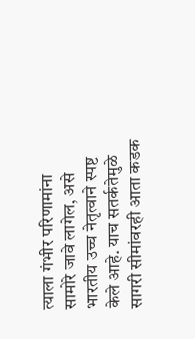त्याला गंभीर परिणामांना सामोरे जावे लागेल, असे भारतीय उच्च नेतृत्वाने स्पष्ट केले आहे. याच सतर्कतेमुळे सागरी सीमांवरही आता कडक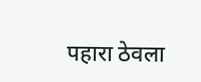पहारा ठेवला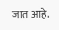जात आहे.